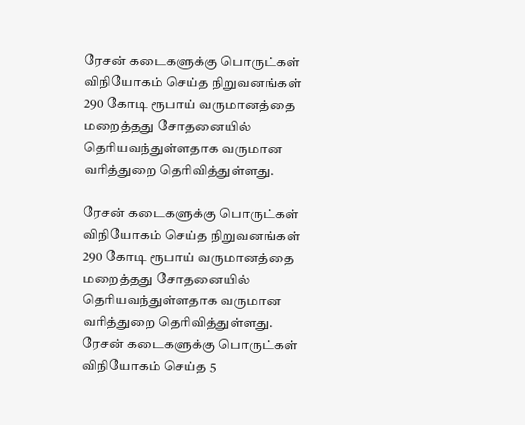ரேசன் கடைகளுக்கு பொருட்கள் விநியோகம் செய்த நிறுவனங்கள் 290 கோடி ரூபாய் வருமானத்தை மறைத்தது சோதனையில் தெரியவந்துள்ளதாக வருமான வரித்துறை தெரிவித்துள்ளது.

ரேசன் கடைகளுக்கு பொருட்கள் விநியோகம் செய்த நிறுவனங்கள் 290 கோடி ரூபாய் வருமானத்தை மறைத்தது சோதனையில் தெரியவந்துள்ளதாக வருமான வரித்துறை தெரிவித்துள்ளது. ரேசன் கடைகளுக்கு பொருட்கள் விநியோகம் செய்த 5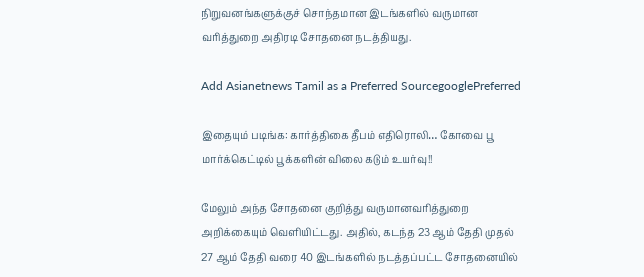நிறுவனங்களுக்குச் சொந்தமான இடங்களில் வருமான வரித்துறை அதிரடி சோதனை நடத்தியது.

Add Asianetnews Tamil as a Preferred SourcegooglePreferred

இதையும் படிங்க: கார்த்திகை தீபம் எதிரொலி… கோவை பூ மார்க்கெட்டில் பூக்களின் விலை கடும் உயர்வு!!

மேலும் அந்த சோதனை குறித்து வருமானவரித்துறை அறிக்கையும் வெளியிட்டது. அதில், கடந்த 23 ஆம் தேதி முதல் 27 ஆம் தேதி வரை 40 இடங்களில் நடத்தப்பட்ட சோதனையில்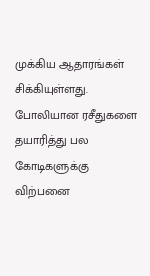முக்கிய ஆதாரங்கள் சிக்கியுள்ளது. போலியான ரசீதுகளை தயாரித்து பல கோடிகளுக்கு விற்பனை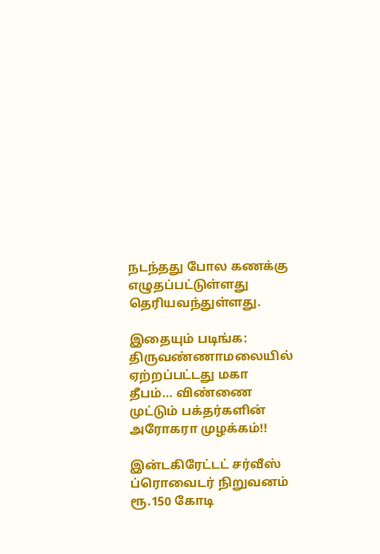நடந்தது போல கணக்கு எழுதப்பட்டுள்ளது தெரியவந்துள்ளது.

இதையும் படிங்க: திருவண்ணாமலையில் ஏற்றப்பட்டது மகா தீபம்… விண்ணை முட்டும் பக்தர்களின் அரோகரா முழக்கம்!!

இன்டகிரேட்டட் சர்வீஸ் ப்ரொவைடர் நிறுவனம் ரூ.150 கோடி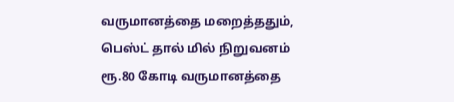வருமானத்தை மறைத்ததும், பெஸ்ட் தால் மில் நிறுவனம் ரூ.80 கோடி வருமானத்தை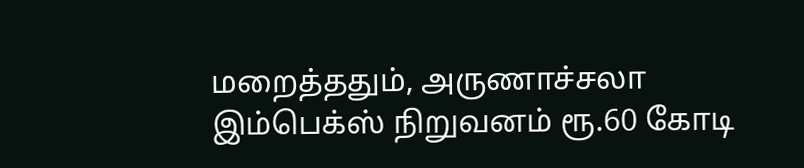மறைத்ததும், அருணாச்சலா இம்பெக்ஸ் நிறுவனம் ரூ.60 கோடி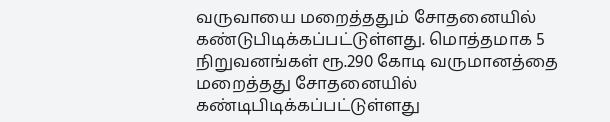வருவாயை மறைத்ததும் சோதனையில் கண்டுபிடிக்கப்பட்டுள்ளது. மொத்தமாக 5 நிறுவனங்கள் ரூ.290 கோடி வருமானத்தை மறைத்தது சோதனையில் கண்டிபிடிக்கப்பட்டுள்ளது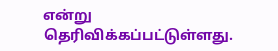என்று தெரிவிக்கப்பட்டுள்ளது.